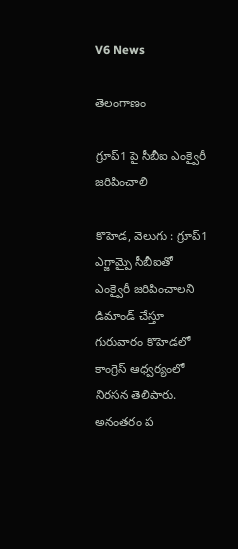V6 News

తెలంగాణం

గ్రూప్1 పై సీబీఐ ఎంక్వైరీ జరిపించాలి

కొహెడ, వెలుగు : గ్రూప్1 ఎగ్జామ్పై సీబీఐతో ఎంక్వైరీ జరిపించాలని డిమాండ్ చేస్తూ  గురువారం కొహెడలో కాంగ్రెస్ ఆధ్వర్యంలో నిరసన తెలిపారు. అనంతరం ప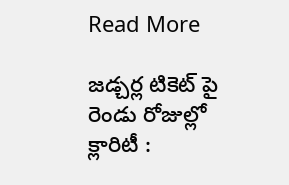Read More

జడ్చర్ల టికెట్ పై రెండు రోజుల్లో  క్లారిటీ :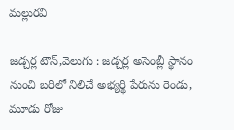మల్లురవి

జడ్చర్ల టౌన్,వెలుగు : జడ్చర్ల అసెంబ్లీ స్థానం నుంచి బరిలో నిలిచే అభ్యర్థి పేరును రెండు, మూడు రోజు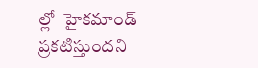ల్లో  హైకమాండ్ ప్రకటిస్తుందని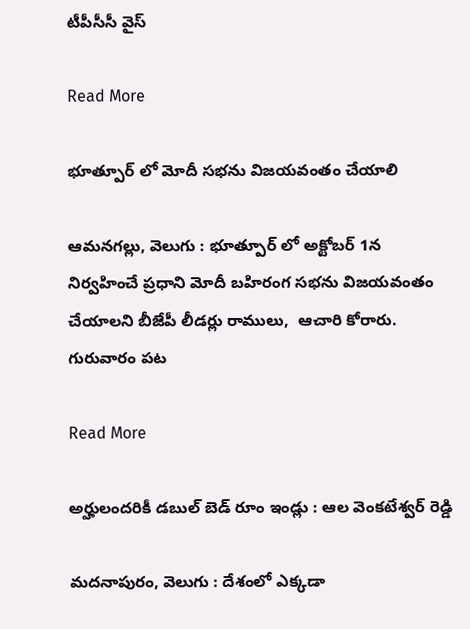టీపీసీసీ వైస్

Read More

భూత్పూర్ లో మోదీ సభను విజయవంతం చేయాలి

ఆమనగల్లు, వెలుగు : భూత్పూర్ లో అక్టోబర్ 1న నిర్వహించే ప్రధాని మోదీ బహిరంగ సభను విజయవంతం చేయాలని బీజేపీ లీడర్లు రాములు,  ఆచారి కోరారు. గురువారం పట

Read More

అర్హులందరికీ డబుల్ బెడ్ రూం ఇండ్లు : ఆల వెంకటేశ్వర్ రెడ్డి

మదనాపురం, వెలుగు : దేశంలో ఎక్కడా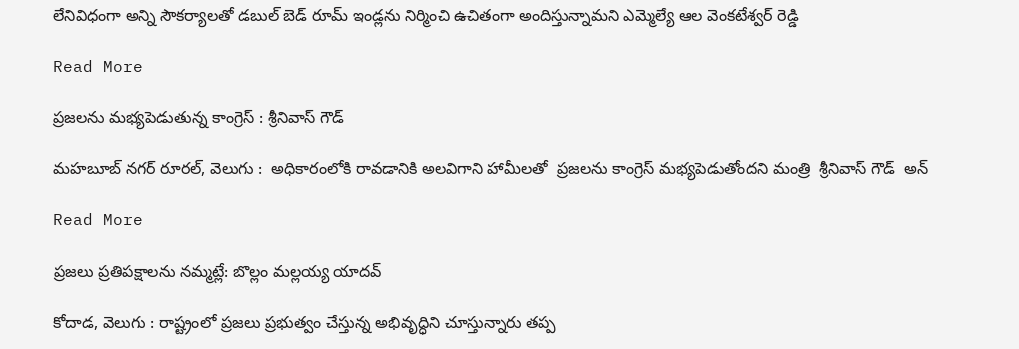లేనివిధంగా అన్ని సౌకర్యాలతో డబుల్ బెడ్ రూమ్ ఇండ్లను నిర్మించి ఉచితంగా అందిస్తున్నామని ఎమ్మెల్యే ఆల వెంకటేశ్వర్ రెడ్డి

Read More

ప్రజలను మభ్యపెడుతున్న కాంగ్రెస్ : శ్రీనివాస్ గౌడ్

మహబూబ్ నగర్ రూరల్, వెలుగు :  అధికారంలోకి రావడానికి అలవిగాని హామీలతో  ప్రజలను కాంగ్రెస్ మభ్యపెడుతోందని మంత్రి  శ్రీనివాస్ గౌడ్  అన్

Read More

ప్రజలు ప్రతిపక్షాలను నమ్మట్లే: బొల్లం మల్లయ్య యాదవ్

కోదాడ, వెలుగు : రాష్ట్రంలో ప్రజలు ప్రభుత్వం చేస్తున్న అభివృద్ధిని చూస్తున్నారు తప్ప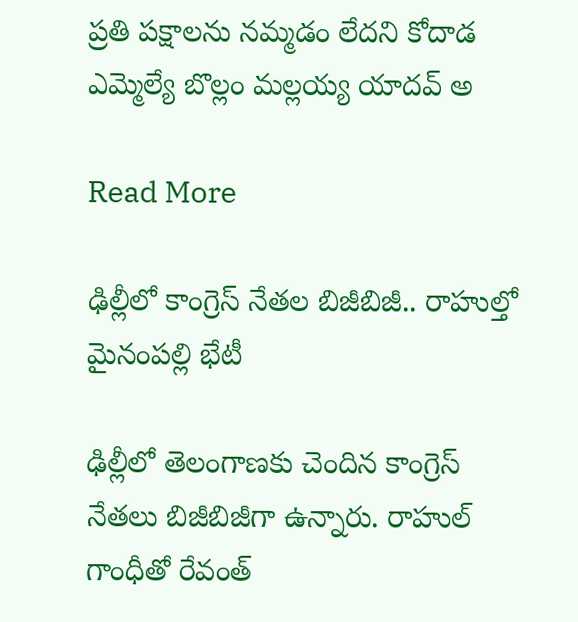ప్రతి పక్షాలను నమ్మడం లేదని కోదాడ ఎమ్మెల్యే బొల్లం మల్లయ్య యాదవ్ అ

Read More

ఢిల్లీలో కాంగ్రెస్ నేతల బిజీబిజీ.. రాహుల్తో మైనంపల్లి భేటీ

ఢిల్లీలో తెలంగాణకు చెందిన కాంగ్రెస్ నేతలు బిజీబిజీగా ఉన్నారు. రాహుల్ గాంధీతో రేవంత్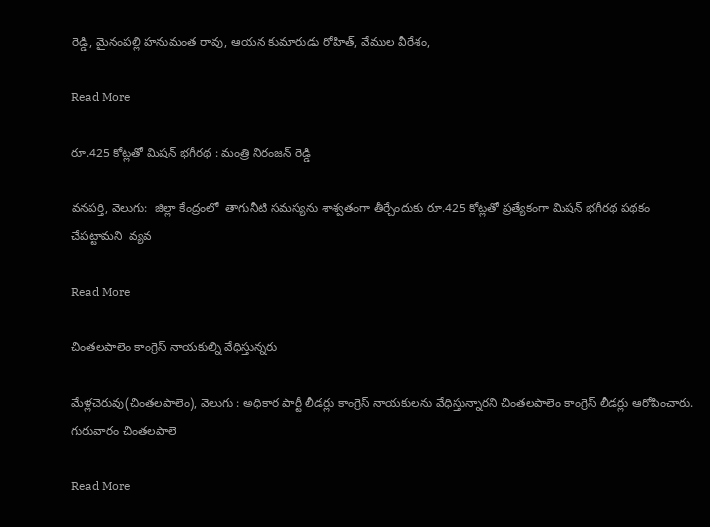రెడ్డి, మైనంపల్లి హనుమంత రావు, ఆయన కుమారుడు రోహిత్, వేముల వీరేశం,

Read More

రూ.425 కోట్లతో మిషన్ భగీరథ : మంత్రి నిరంజన్ రెడ్డి

వనపర్తి, వెలుగు:  జిల్లా కేంద్రంలో  తాగునీటి సమస్యను శాశ్వతంగా తీర్చేందుకు రూ.425 కోట్లతో ప్రత్యేకంగా మిషన్ భగీరథ పథకం చేపట్టామని  వ్యవ

Read More

చింతలపాలెం కాంగ్రెస్ నాయకుల్ని వేధిస్తున్నరు

మేళ్లచెరువు(చింతలపాలెం), వెలుగు : అధికార పార్టీ లీడర్లు కాంగ్రెస్ నాయకులను వేధిస్తున్నారని చింతలపాలెం కాంగ్రెస్ లీడర్లు ఆరోపించారు. గురువారం చింతలపాలె

Read More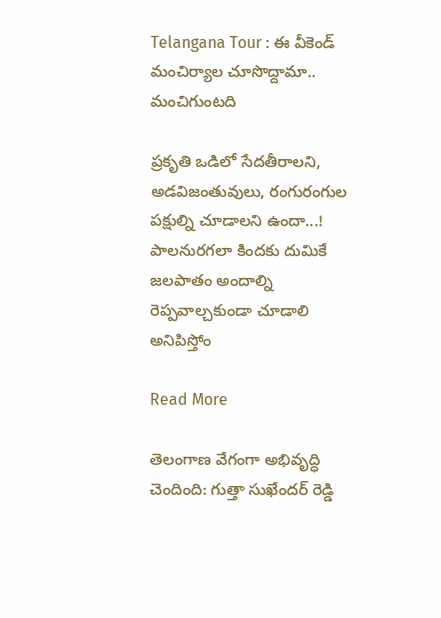Telangana Tour : ఈ వీకెండ్ మంచిర్యాల చూసొద్దామా.. మంచిగుంటది

ప్రకృతి ఒడిలో సేదతీరాలని, అడవిజంతువులు, రంగురంగుల పక్షుల్ని చూడాలని ఉందా...! పాలనురగలా కిందకు దుమికే జలపాతం అందాల్ని రెప్పవాల్చకుండా చూడాలి అనిపిస్తోం

Read More

తెలంగాణ వేగంగా అభివృద్ధి చెందింది: గుత్తా సుఖేందర్ రెడ్డి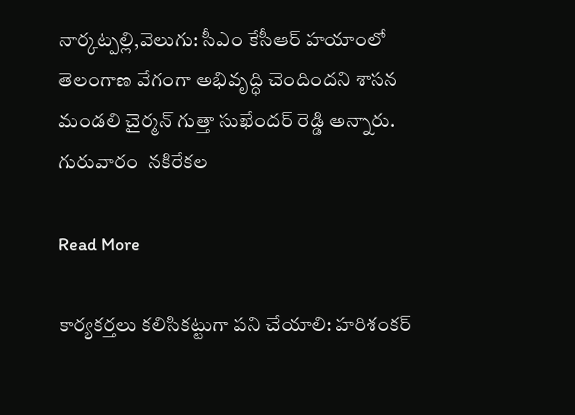నార్కట్పల్లి,వెలుగు: సీఎం కేసీఆర్ హయాంలో తెలంగాణ వేగంగా అభివృద్ధి చెందిందని శాసన మండలి చైర్మన్ గుత్తా సుఖేందర్ రెడ్డి అన్నారు. గురువారం  నకిరేకల

Read More

కార్యకర్తలు కలిసికట్టుగా పని చేయాలి: హరిశంకర్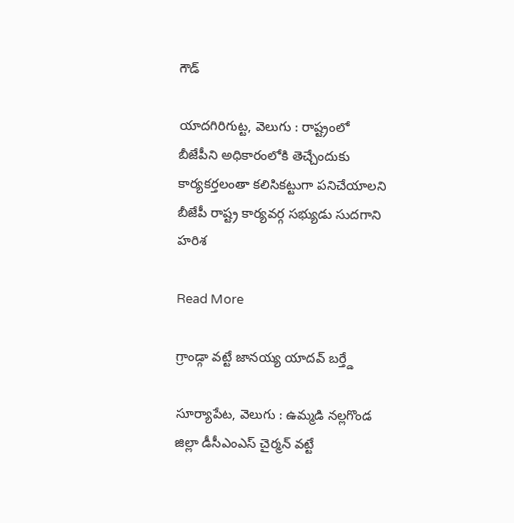గౌడ్

యాదగిరిగుట్ట, వెలుగు : రాష్ట్రంలో బీజేపీని అధికారంలోకి తెచ్చేందుకు కార్యకర్తలంతా కలిసికట్టుగా పనిచేయాలని బీజేపీ రాష్ట్ర కార్యవర్గ సభ్యుడు సుదగాని హరిశ

Read More

గ్రాండ్గా వట్టే జానయ్య యాదవ్ బర్త్డే

సూర్యాపేట, వెలుగు : ఉమ్మడి నల్లగొండ జిల్లా డీసీఎంఎస్ చైర్మన్ వట్టే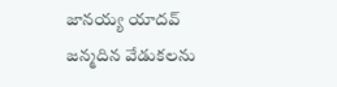జానయ్య యాదవ్ జన్మదిన వేడుకలను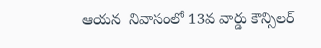ఆయన  నివాసంలో 13వ వార్డు కౌన్సిలర్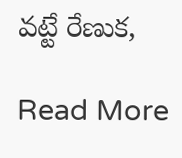వట్టే రేణుక,

Read More